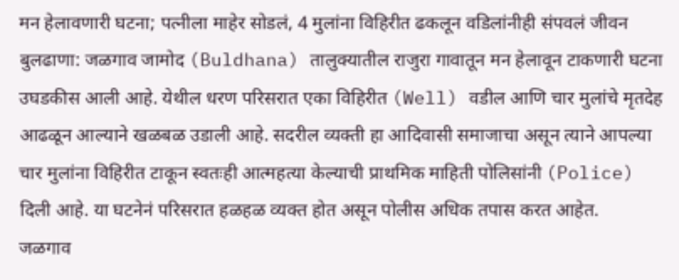मन हेलावणारी घटना; पत्नीला माहेर सोडलं, 4 मुलांना विहिरीत ढकलून वडिलांनीही संपवलं जीवन
बुलढाणा: जळगाव जामोद (Buldhana) तालुक्यातील राजुरा गावातून मन हेलावून टाकणारी घटना उघडकीस आली आहे. येथील धरण परिसरात एका विहिरीत (Well) वडील आणि चार मुलांचे मृतदेह आढळून आल्याने खळबळ उडाली आहे. सदरील व्यक्ती हा आदिवासी समाजाचा असून त्याने आपल्या चार मुलांना विहिरीत टाकून स्वतःही आत्महत्या केल्याची प्राथमिक माहिती पोलिसांनी (Police) दिली आहे. या घटनेनं परिसरात हळहळ व्यक्त होत असून पोलीस अधिक तपास करत आहेत.
जळगाव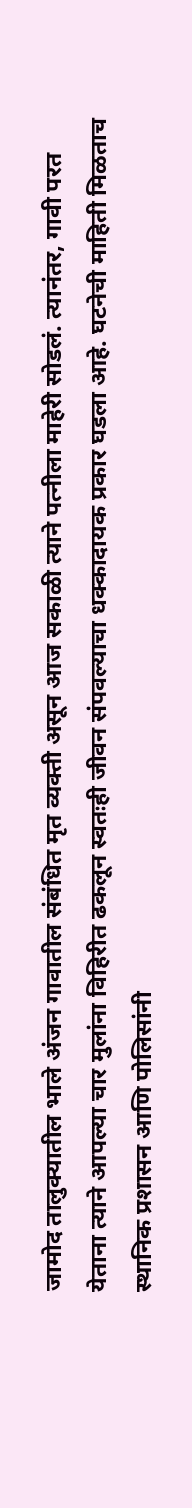जामोद तालुक्यातील भाले अंजन गावातील संबंधित मृत व्यक्ती असून आज सकाळी त्याने पत्नीला माहेरी सोडलं. त्यानंतर, गावी परत येताना त्याने आपल्या चार मुलांना विहिरीत ढकलून स्वतःही जीवन संपवल्याचा धक्कादायक प्रकार घडला आहे. घटनेची माहिती मिळताच स्थानिक प्रशासन आणि पोलिसांनी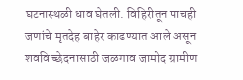घटनास्थळी धाव घेतली. विहिरीतून पाचही जणांचे मृतदेह बाहेर काढण्यात आले असून शवविच्छेदनासाठी जळगाव जामोद ग्रामीण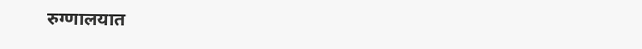रुग्णालयात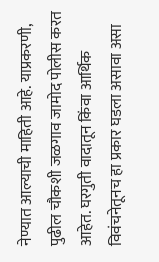नेण्यात आल्याची माहिती आहे. याप्रकरणी, पुढील चौकशी जळगाव जामोद पोलीस करत आहेत. घरगुती वादातून किंवा आर्थिक विवंचनेतूनच हा प्रकार घडला असावा असा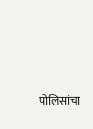पोलिसांचा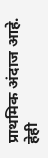प्राथमिक अंदाज आहे.
हेही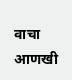वाचा
आणखी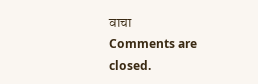वाचा
Comments are closed.